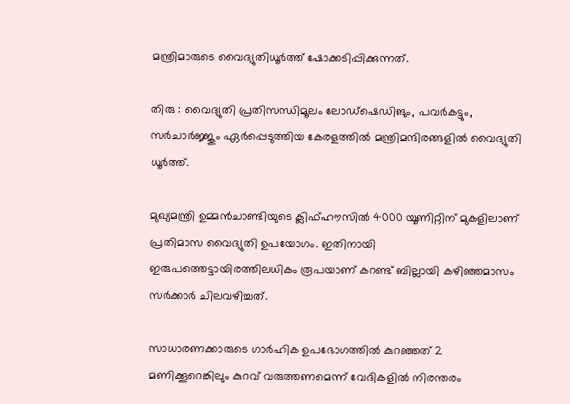മന്ത്രിമാരുടെ വൈദ്യുതിധൂര്‍ത്ത് ഷോക്കടിപ്പിക്കുന്നത്.

തിരു : വൈദ്യുതി പ്രതിസന്ധിമൂലം ലോഡ്‌ഷെഡിങും, പവര്‍കട്ടും, സര്‍ചാര്‍ജ്ജും ഏര്‍പ്പെടുത്തിയ കേരളത്തില്‍ മന്ത്രിമന്ദിരങ്ങളില്‍ വൈദ്യുതി ധൂര്‍ത്ത്.

മുഖ്യമന്ത്രി ഉമ്മന്‍ചാണ്ടിയുടെ ക്ലിഫ്ഹൗസില്‍ 4000 യൂണിറ്റിന് മുകളിലാണ് പ്രതിമാസ വൈദ്യുതി ഉപയോഗം. ഇതിനായി ഇരുപത്തെട്ടായിരത്തിലധികം രൂപയാണ് കറണ്ട് ബില്ലായി കഴിഞ്ഞമാസം സര്‍ക്കാര്‍ ചിലവഴിച്ചത്.

സാധാരണക്കാരുടെ ഗാര്‍ഹിക ഉപഭോഗത്തില്‍ കുറഞ്ഞത് 2 മണിക്കൂറെങ്കിലും കുറവ് വരുത്തണമെന്ന് വേദികളില്‍ നിരന്തരം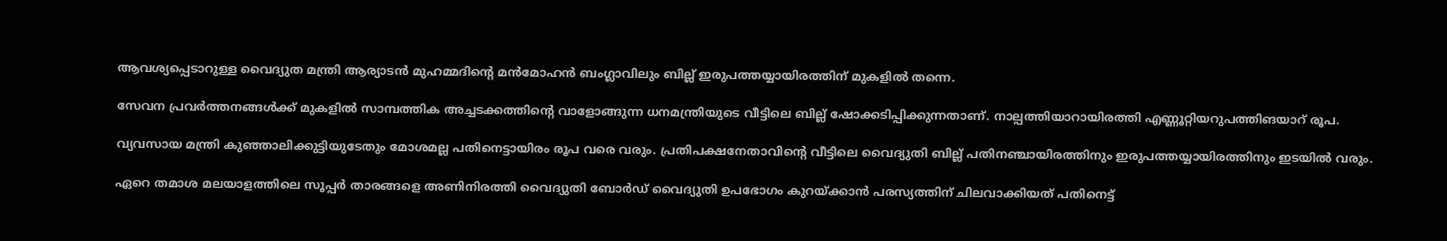ആവശ്യപ്പെടാറുള്ള വൈദ്യുത മന്ത്രി ആര്യാടന്‍ മുഹമ്മദിന്റെ മന്‍മോഹന്‍ ബംഗ്ലാവിലും ബില്ല് ഇരുപത്തയ്യായിരത്തിന് മുകളില്‍ തന്നെ.

സേവന പ്രവര്‍ത്തനങ്ങള്‍ക്ക് മുകളില്‍ സാമ്പത്തിക അച്ചടക്കത്തിന്റെ വാളോങ്ങുന്ന ധനമന്ത്രിയുടെ വീട്ടിലെ ബില്ല് ഷോക്കടിപ്പിക്കുന്നതാണ്. നാല്പത്തിയാറായിരത്തി എണ്ണൂറ്റിയറുപത്തിങയാറ് രൂപ.

വ്യവസായ മന്ത്രി കുഞ്ഞാലിക്കുട്ടിയുടേതും മോശമല്ല പതിനെട്ടായിരം രൂപ വരെ വരും. പ്രതിപക്ഷനേതാവിന്റെ വീട്ടിലെ വൈദ്യുതി ബില്ല് പതിനഞ്ചായിരത്തിനും ഇരുപത്തയ്യായിരത്തിനും ഇടയില്‍ വരും.

ഏറെ തമാശ മലയാളത്തിലെ സൂപ്പര്‍ താരങ്ങളെ അണിനിരത്തി വൈദ്യുതി ബോര്‍ഡ് വൈദ്യുതി ഉപഭോഗം കുറയ്ക്കാന്‍ പരസ്യത്തിന് ചിലവാക്കിയത് പതിനെട്ട്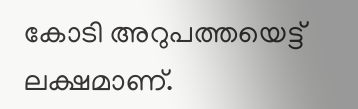കോടി അറുപത്തയെട്ട് ലക്ഷമാണ്.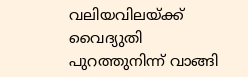വലിയവിലയ്ക്ക് വൈദ്യുതി പുറത്തുനിന്ന് വാങ്ങി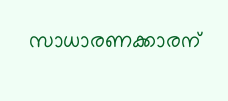സാധാരണക്കാരന്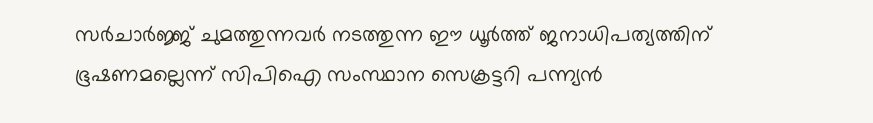സര്‍ചാര്‍ജ്ജ് ചുമത്തുന്നവര്‍ നടത്തുന്ന ഈ ധൂര്‍ത്ത് ജനാധിപത്യത്തിന് ഭൂഷണമല്ലെന്ന് സിപിഐ സംസ്ഥാന സെക്രട്ടറി പന്ന്യന്‍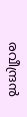രവീന്ദ്രന്‍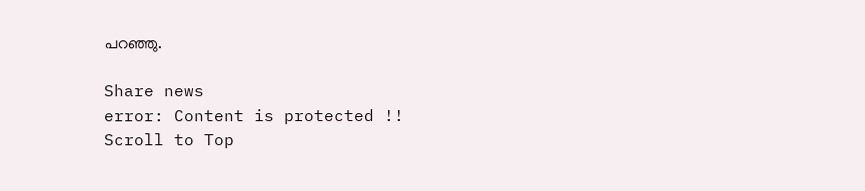പറഞ്ഞു.

Share news
error: Content is protected !!
Scroll to Top